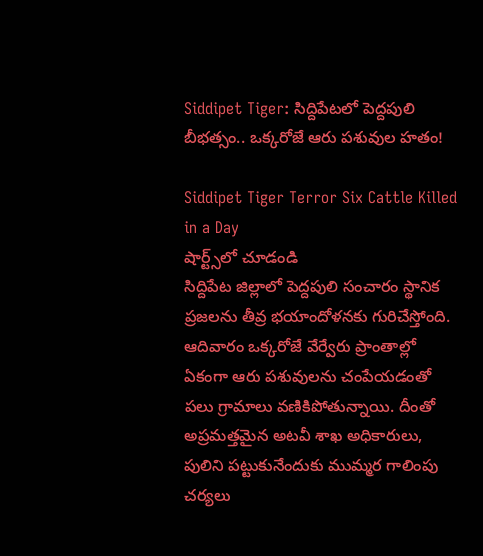Siddipet Tiger: సిద్దిపేటలో పెద్దపులి బీభత్సం.. ఒక్కరోజే ఆరు పశువుల హతం!

Siddipet Tiger Terror Six Cattle Killed in a Day
షార్ట్స్‌లో చూడండి
సిద్దిపేట జిల్లాలో పెద్దపులి సంచారం స్థానిక ప్రజలను తీవ్ర భయాందోళనకు గురిచేస్తోంది. ఆదివారం ఒక్కరోజే వేర్వేరు ప్రాంతాల్లో ఏకంగా ఆరు పశువులను చంపేయడంతో పలు గ్రామాలు వణికిపోతున్నాయి. దీంతో అప్రమత్తమైన అటవీ శాఖ అధికారులు, పులిని పట్టుకునేందుకు ముమ్మర గాలింపు చర్యలు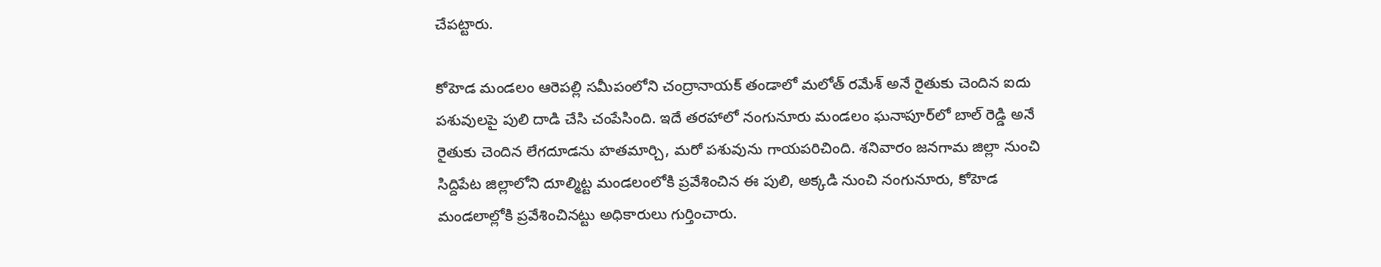చేపట్టారు.

కోహెడ మండలం ఆరెపల్లి సమీపంలోని చంద్రానాయక్ తండాలో మలోత్ రమేశ్ అనే రైతుకు చెందిన ఐదు పశువులపై పులి దాడి చేసి చంపేసింది. ఇదే తరహాలో నంగునూరు మండలం ఘనాపూర్‌లో బాల్ రెడ్డి అనే రైతుకు చెందిన లేగదూడను హతమార్చి, మరో పశువును గాయపరిచింది. శనివారం జనగామ జిల్లా నుంచి సిద్దిపేట జిల్లాలోని దూల్మిట్ట మండలంలోకి ప్రవేశించిన ఈ పులి, అక్కడి నుంచి నంగునూరు, కోహెడ మండలాల్లోకి ప్రవేశించినట్టు అధికారులు గుర్తించారు.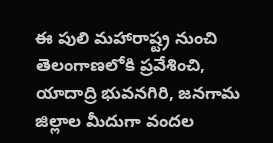ఈ పులి మహారాష్ట్ర నుంచి తెలంగాణలోకి ప్రవేశించి, యాదాద్రి భువనగిరి, జనగామ జిల్లాల మీదుగా వందల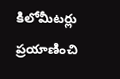కిలోమీటర్లు ప్రయాణించి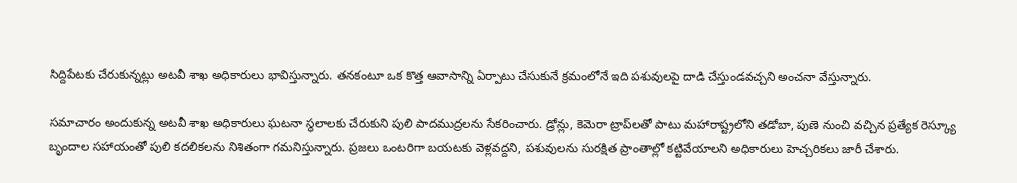సిద్దిపేటకు చేరుకున్నట్లు అటవీ శాఖ అధికారులు భావిస్తున్నారు. తనకంటూ ఒక కొత్త ఆవాసాన్ని ఏర్పాటు చేసుకునే క్రమంలోనే ఇది పశువులపై దాడి చేస్తుండవచ్చని అంచనా వేస్తున్నారు.

సమాచారం అందుకున్న అటవీ శాఖ అధికారులు ఘటనా స్థలాలకు చేరుకుని పులి పాదముద్రలను సేకరించారు. డ్రోన్లు, కెమెరా ట్రాప్‌లతో పాటు మహారాష్ట్రలోని తడోబా, పుణె నుంచి వచ్చిన ప్రత్యేక రెస్క్యూ బృందాల సహాయంతో పులి కదలికలను నిశితంగా గమనిస్తున్నారు. ప్రజలు ఒంటరిగా బయటకు వెళ్లవద్దని, పశువులను సురక్షిత ప్రాంతాల్లో కట్టివేయాలని అధికారులు హెచ్చరికలు జారీ చేశారు.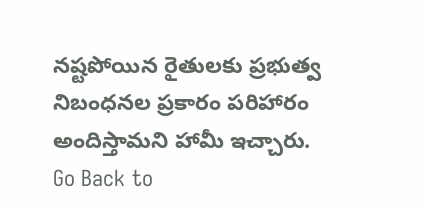నష్టపోయిన రైతులకు ప్రభుత్వ నిబంధనల ప్రకారం పరిహారం అందిస్తామని హామీ ఇచ్చారు.
Go Back to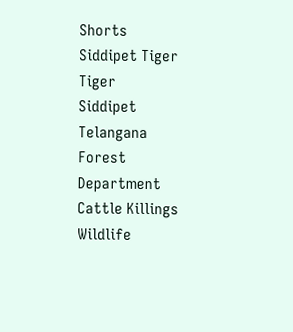Shorts
Siddipet Tiger
Tiger
Siddipet
Telangana
Forest Department
Cattle Killings
Wildlife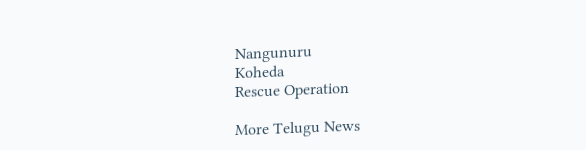Nangunuru
Koheda
Rescue Operation

More Telugu News